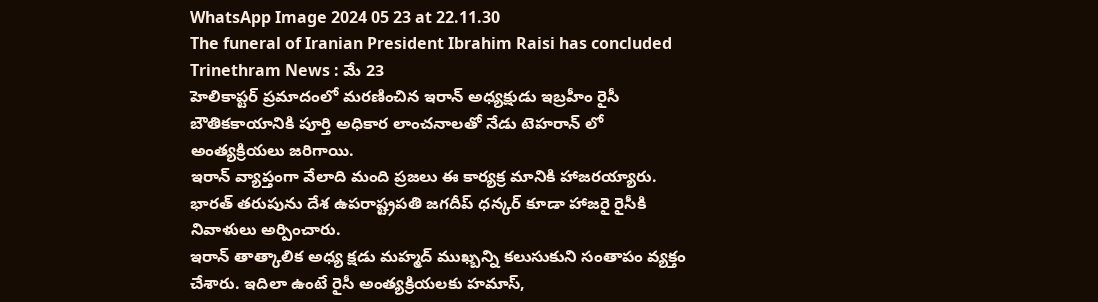WhatsApp Image 2024 05 23 at 22.11.30
The funeral of Iranian President Ibrahim Raisi has concluded
Trinethram News : మే 23
హెలికాప్టర్ ప్రమాదంలో మరణించిన ఇరాన్ అధ్యక్షుడు ఇబ్రహీం రైసీ బౌతికకాయానికి పూర్తి అధికార లాంచనాలతో నేడు టెహరాన్ లో అంత్యక్రియలు జరిగాయి.
ఇరాన్ వ్యాప్తంగా వేలాది మంది ప్రజలు ఈ కార్యక్ర మానికి హాజరయ్యారు. భారత్ తరుపును దేశ ఉపరాష్ట్రపతి జగదీప్ ధన్కర్ కూడా హాజరై రైసీకి నివాళులు అర్పించారు.
ఇరాన్ తాత్కాలిక అధ్య క్షడు మహ్మద్ ముఖ్బన్ని కలుసుకుని సంతాపం వ్యక్తం చేశారు. ఇదిలా ఉంటే రైసీ అంత్యక్రియలకు హమాస్,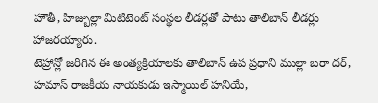హౌతీ, హిజ్బుల్లా మిటిటెంట్ సంస్థల లీడర్లతో పాటు తాలిబాన్ లీడర్లు హాజరయ్యారు.
టెహ్రాన్లో జరిగిన ఈ అంత్యక్రియాలకు తాలిబాన్ ఉప ప్రధాని ముల్లా బరా దర్, హమాస్ రాజకీయ నాయకుడు ఇస్మాయిల్ హనియే,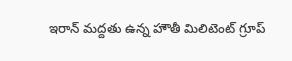ఇరాన్ మద్దతు ఉన్న హౌతీ మిలిటెంట్ గ్రూప్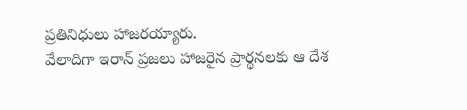ప్రతినిధులు హాజరయ్యారు.
వేలాదిగా ఇరాన్ ప్రజలు హాజరైన ప్రార్థనలకు ఆ దేశ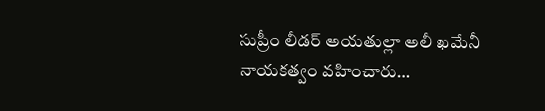సుప్రీం లీడర్ అయతుల్లా అలీ ఖమేనీ నాయకత్వం వహించారు…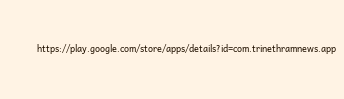https://play.google.com/store/apps/details?id=com.trinethramnews.app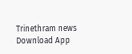Trinethram news
Download App